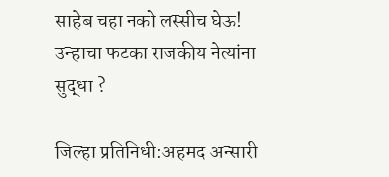साहेब चहा नको लस्सीच घेऊ! उन्हाचा फटका राजकीय नेत्यांना सुद्धा ?

जिल्हा प्रतिनिधी:अहमद अन्सारी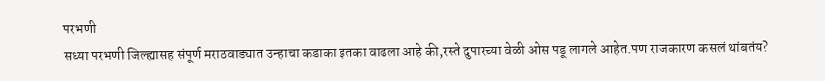परभणी
सध्या परभणी जिल्ह्यासह संपूर्ण मराठवाड्यात उन्हाचा कडाका इतका वाढला आहे की,रस्ते दुपारच्या वेळी ओस पडू लागले आहेत.पण राजकारण कसलं थांबतंय?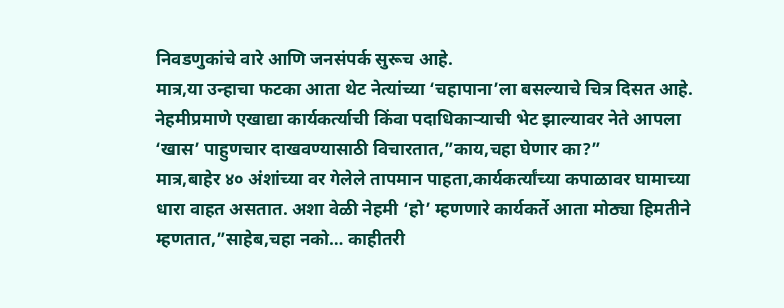निवडणुकांचे वारे आणि जनसंपर्क सुरूच आहे.
मात्र,या उन्हाचा फटका आता थेट नेत्यांच्या ‘चहापाना’ला बसल्याचे चित्र दिसत आहे.
नेहमीप्रमाणे एखाद्या कार्यकर्त्याची किंवा पदाधिकाऱ्याची भेट झाल्यावर नेते आपला ‘खास’ पाहुणचार दाखवण्यासाठी विचारतात,”काय,चहा घेणार का?”
मात्र,बाहेर ४० अंशांच्या वर गेलेले तापमान पाहता,कार्यकर्त्यांच्या कपाळावर घामाच्या धारा वाहत असतात. अशा वेळी नेहमी ‘हो’ म्हणणारे कार्यकर्ते आता मोठ्या हिमतीने म्हणतात,”साहेब,चहा नको… काहीतरी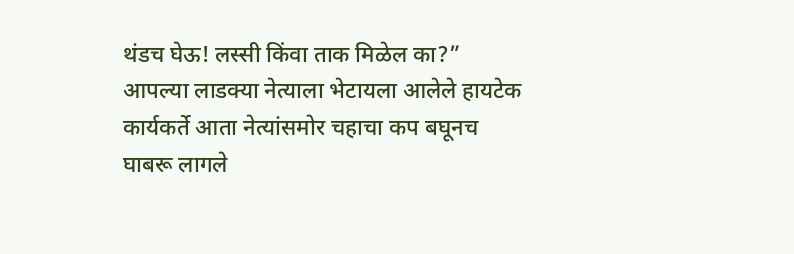थंडच घेऊ! लस्सी किंवा ताक मिळेल का?”
आपल्या लाडक्या नेत्याला भेटायला आलेले हायटेक कार्यकर्ते आता नेत्यांसमोर चहाचा कप बघूनच घाबरू लागले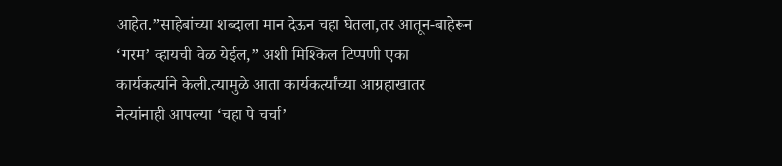आहेत.”साहेबांच्या शब्दाला मान देऊन चहा घेतला,तर आतून-बाहेरून ‘गरम’ व्हायची वेळ येईल,” अशी मिश्किल टिप्पणी एका कार्यकर्त्याने केली.त्यामुळे आता कार्यकर्त्यांच्या आग्रहाखातर नेत्यांनाही आपल्या ‘चहा पे चर्चा’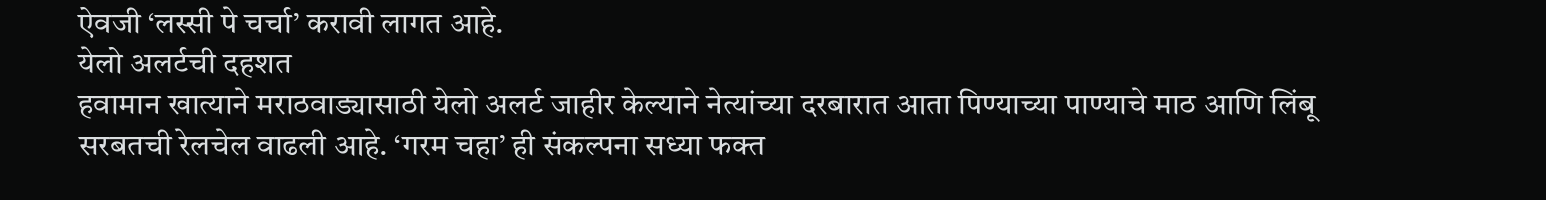ऐवजी ‘लस्सी पे चर्चा’ करावी लागत आहे.
येलो अलर्टची दहशत
हवामान खात्याने मराठवाड्यासाठी येलो अलर्ट जाहीर केल्याने नेत्यांच्या दरबारात आता पिण्याच्या पाण्याचे माठ आणि लिंबू सरबतची रेलचेल वाढली आहे. ‘गरम चहा’ ही संकल्पना सध्या फक्त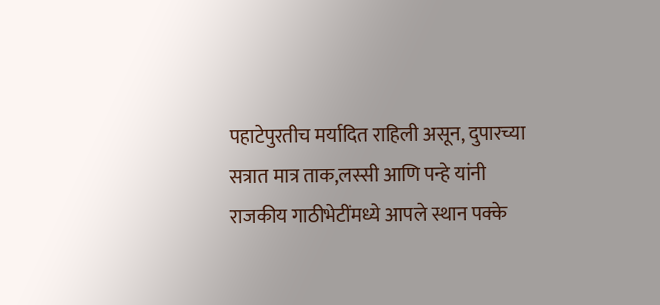पहाटेपुरतीच मर्यादित राहिली असून, दुपारच्या सत्रात मात्र ताक,लस्सी आणि पन्हे यांनी राजकीय गाठीभेटींमध्ये आपले स्थान पक्के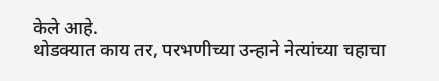केले आहे.
थोडक्यात काय तर, परभणीच्या उन्हाने नेत्यांच्या चहाचा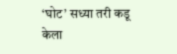‘घोट’ सध्या तरी कडू केला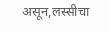असून,लस्सीचा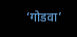‘गोडवा’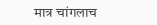मात्र चांगलाच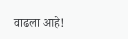वाढला आहे!